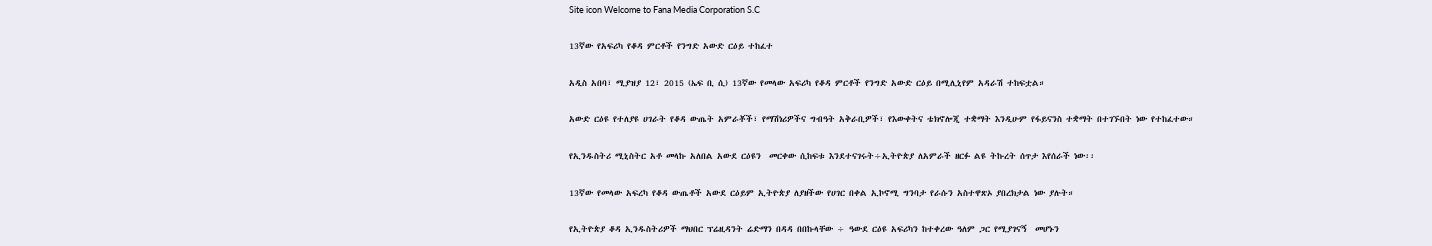Site icon Welcome to Fana Media Corporation S.C

13ኛው የአፍሪካ የቆዳ ምርቶች የንግድ አውድ ርዕይ ተከፈተ

አዲስ አበባ፣ ሚያዝያ 12፣ 2015 (ኤፍ ቢ ሲ) 13ኛው የመላው አፍሪካ የቆዳ ምርቶች የንግድ አውድ ርዕይ በሚሊኒየም አዳራሽ ተከፍቷል።

አውድ ርዕዩ የተለያዩ ሀገራት የቆዳ ውጤት አምራቾች፣ የማሽነሪዎችና ግብዓት አቅራቢዎች፣ የእውቀትና ቴክኖሎጂ ተቋማት እንዲሁም የፋይናንስ ተቋማት በተገኙበት ነው የተከፈተው።

የኢንዱስትሪ ሚኒስትር አቶ መላኩ አለበል አውደ ርዕዩን  መርቀው ሲከፍቱ እንደተናገሩት÷ኢትዮጵያ ለአምራች ዘርፉ ልዩ ትኩረት ሰጥታ እየሰራች ነው፡፡

13ኛው የመላው አፍረካ የቆዳ ውጤቶች አውደ ርዕይም ኢትዮጵያ ለያዘችው የሀገር በቀል ኢኮኖሚ ግንባታ የራሱን አስተዋጽኦ ያበረክታል ነው ያሉት።

የኢትዮጵያ ቆዳ ኢንዱስትሪዎች ማህበር ፕሬዚዳንት ሬድማን በዳዳ በበኩላቸው ÷ ዓውደ ርዕዩ አፍሪካን ከተቀረው ዓለም ጋር የሚያገናኝ  መሆኑን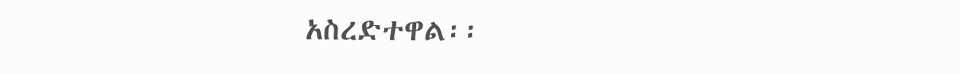አስረድተዋል፡፡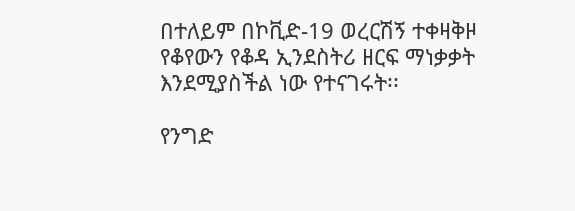በተለይም በኮቪድ-19 ወረርሽኝ ተቀዛቅዞ የቆየውን የቆዳ ኢንደስትሪ ዘርፍ ማነቃቃት እንደሚያስችል ነው የተናገሩት፡፡

የንግድ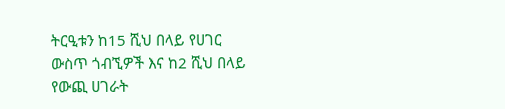ትርዒቱን ከ15 ሺህ በላይ የሀገር ውስጥ ጎብኚዎች እና ከ2 ሺህ በላይ የውጪ ሀገራት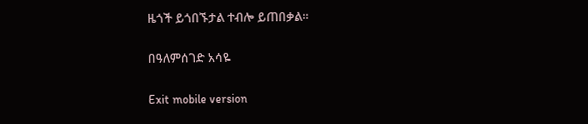ዜጎች ይጎበኙታል ተብሎ ይጠበቃል።

በዓለምሰገድ አሳዬ

Exit mobile version